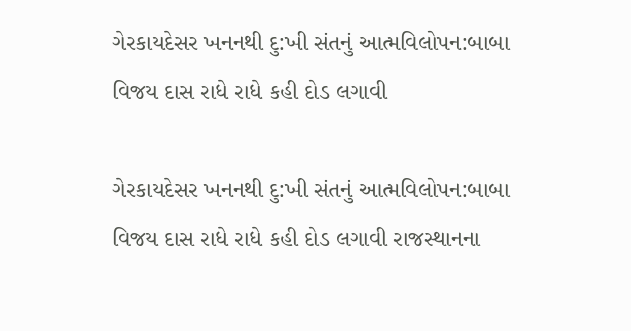ગેરકાયદેસર ખનનથી દુ:ખી સંતનું આત્મવિલોપન:બાબા વિજય દાસ રાધે રાધે કહી દોડ લગાવી

ગેરકાયદેસર ખનનથી દુ:ખી સંતનું આત્મવિલોપન:બાબા વિજય દાસ રાધે રાધે કહી દોડ લગાવી રાજસ્થાનના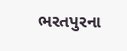ભરતપુરના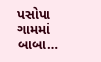પસોપા ગામમાં બાબા…